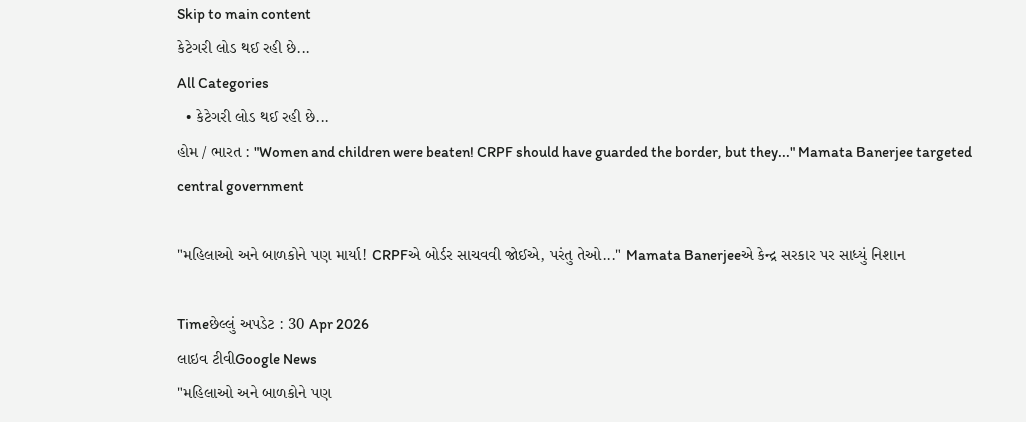Skip to main content
કેટેગરી લોડ થઈ રહી છે...
All Categories
  • કેટેગરી લોડ થઈ રહી છે...
હોમ / ભારત : "Women and children were beaten! CRPF should have guarded the border, but they..." Mamata Banerjee targeted central government

"મહિલાઓ અને બાળકોને પણ માર્યા! CRPFએ બોર્ડર સાચવવી જોઈએ, પરંતુ તેઓ..." Mamata Banerjeeએ કેન્દ્ર સરકાર પર સાધ્યું નિશાન

Timeછેલ્લું અપડેટ : 30 Apr 2026
લાઇવ ટીવીGoogle News
"મહિલાઓ અને બાળકોને પણ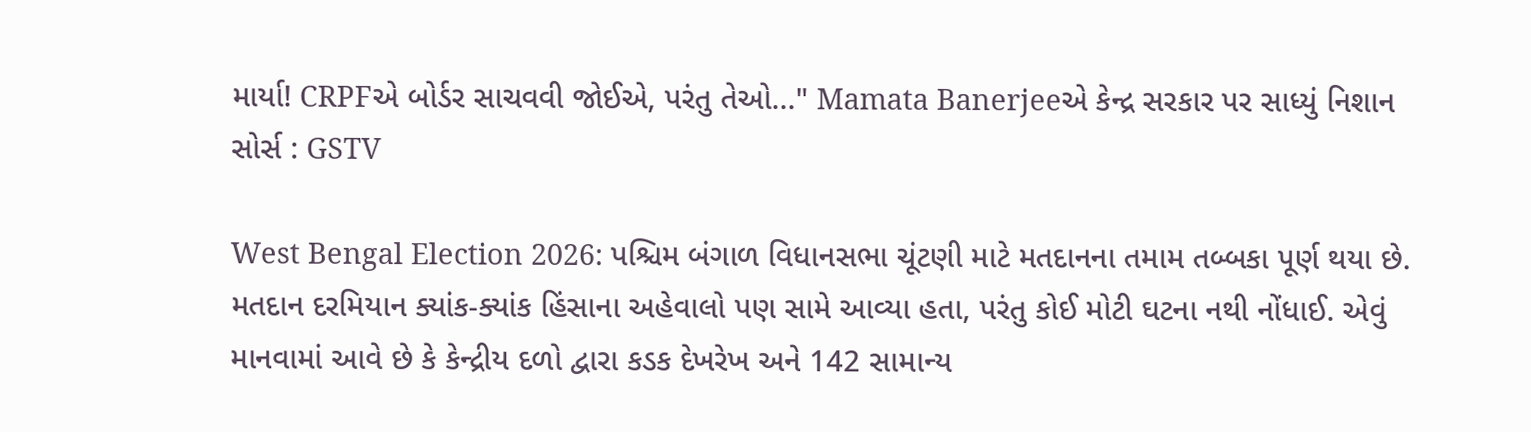માર્યા! CRPFએ બોર્ડર સાચવવી જોઈએ, પરંતુ તેઓ..." Mamata Banerjeeએ કેન્દ્ર સરકાર પર સાધ્યું નિશાન
સોર્સ : GSTV

West Bengal Election 2026: પશ્ચિમ બંગાળ વિધાનસભા ચૂંટણી માટે મતદાનના તમામ તબ્બકા પૂર્ણ થયા છે.  મતદાન દરમિયાન ક્યાંક-ક્યાંક હિંસાના અહેવાલો પણ સામે આવ્યા હતા, પરંતુ કોઈ મોટી ઘટના નથી નોંધાઈ. એવું માનવામાં આવે છે કે કેન્દ્રીય દળો દ્વારા કડક દેખરેખ અને 142 સામાન્ય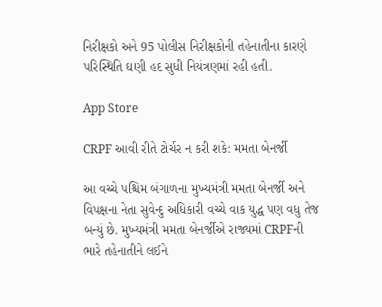નિરીક્ષકો અને 95 પોલીસ નિરીક્ષકોની તહેનાતીના કારણે પરિસ્થિતિ ઘણી હદ સુધી નિયંત્રણમાં રહી હતી.

App Store

CRPF આવી રીતે ટોર્ચર ન કરી શકે: મમતા બેનર્જી

આ વચ્ચે પશ્ચિમ બંગાળના મુખ્યમંત્રી મમતા બેનર્જી અને વિપક્ષના નેતા સુવેન્દુ અધિકારી વચ્ચે વાક યુદ્ધ પણ વધુ તેજ બન્યું છે. મુખ્યમંત્રી મમતા બેનર્જીએ રાજ્યમાં CRPFની ભારે તહેનાતીને લઈને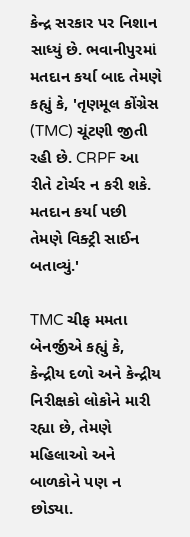કેન્દ્ર સરકાર પર નિશાન સાધ્યું છે. ભવાનીપુરમાં મતદાન કર્યા બાદ તેમણે કહ્યું કે, 'તૃણમૂલ કોંગ્રેસ (TMC) ચૂંટણી જીતી રહી છે. CRPF આ રીતે ટોર્ચર ન કરી શકે. મતદાન કર્યા પછી તેમણે વિક્ટ્રી સાઈન બતાવ્યું.'

TMC ચીફ મમતા બેનર્જીએ કહ્યું કે, કેન્દ્રીય દળો અને કેન્દ્રીય નિરીક્ષકો લોકોને મારી રહ્યા છે, તેમણે મહિલાઓ અને બાળકોને પણ ન છોડ્યા.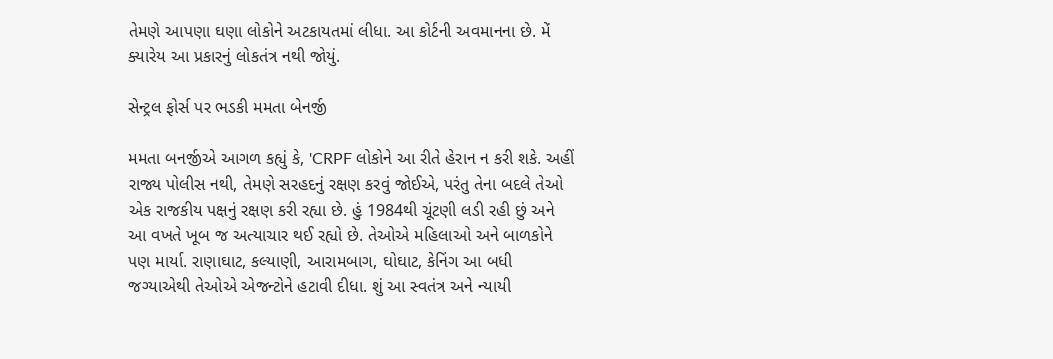તેમણે આપણા ઘણા લોકોને અટકાયતમાં લીધા. આ કોર્ટની અવમાનના છે. મેં ક્યારેય આ પ્રકારનું લોકતંત્ર નથી જોયું.

સેન્ટ્રલ ફોર્સ પર ભડકી મમતા બેનર્જી

મમતા બનર્જીએ આગળ કહ્યું કે, 'CRPF લોકોને આ રીતે હેરાન ન કરી શકે. અહીં રાજ્ય પોલીસ નથી, તેમણે સરહદનું રક્ષણ કરવું જોઈએ, પરંતુ તેના બદલે તેઓ એક રાજકીય પક્ષનું રક્ષણ કરી રહ્યા છે. હું 1984થી ચૂંટણી લડી રહી છું અને આ વખતે ખૂબ જ અત્યાચાર થઈ રહ્યો છે. તેઓએ મહિલાઓ અને બાળકોને પણ માર્યા. રાણાઘાટ, કલ્યાણી, આરામબાગ, ઘોઘાટ, કેનિંગ આ બધી જગ્યાએથી તેઓએ એજન્ટોને હટાવી દીધા. શું આ સ્વતંત્ર અને ન્યાયી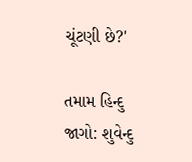ચૂંટણી છે?'

તમામ હિન્દુ જાગો: શુવેન્દુ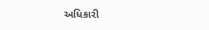અધિકારી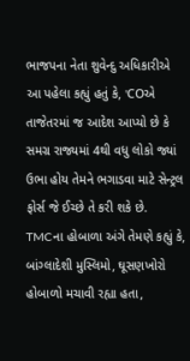ભાજપના નેતા શુવેન્દુ અધિકારીએ આ પહેલા કહ્યું હતું કે, 'COએ તાજેતરમાં જ આદેશ આપ્યો છે કે સમગ્ર રાજ્યમાં 4થી વધુ લોકો જ્યાં ઉભા હોય તેમને ભગાડવા માટે સેન્ટ્રલ ફોર્સ જે ઈચ્છે તે કરી શકે છે. TMCના હોબાળા અંગે તેમણે કહ્યું કે, બાંગ્લાદેશી મુસ્લિમો, ઘૂસણખોરો હોબાળો મચાવી રહ્યા હતા,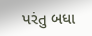પરંતુ બધા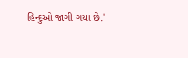હિન્દુઓ જાગી ગયા છે.'